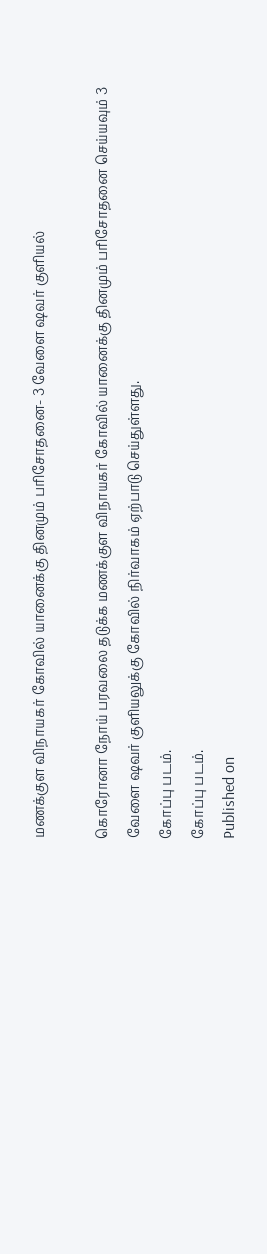மணக்குள விநாயகர் கோவில் யானைக்கு தினமும் பரிசோதனை- 3 வேளை ‌ஷவர் குளியல்

கொரோனா நோய் பரவலை தடுக்க மணக்குள விநாயகர் கோவில் யானைக்கு தினமும் பரிசோதனை செய்யவும் 3 வேளை ‌ஷவர் குளியலுக்கு கோவில் நிர்வாகம் ஏற்பாடு செய்துள்ளது.
கோப்பு படம்.
கோப்பு படம்.
Published on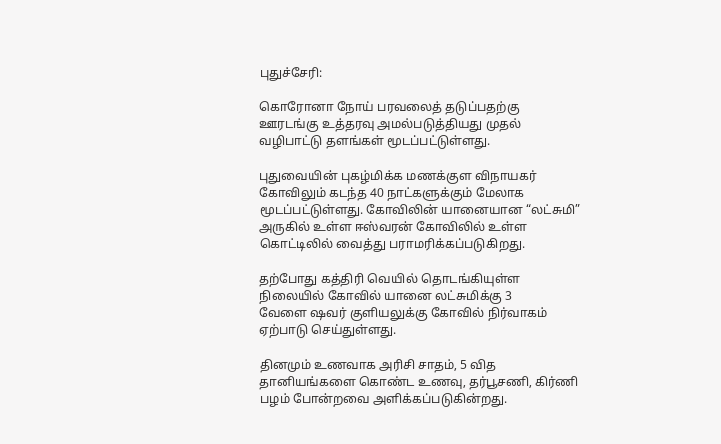புதுச்சேரி:

கொரோனா நோய் பரவலைத் தடுப்பதற்கு ஊரடங்கு உத்தரவு அமல்படுத்தியது முதல் வழிபாட்டு தளங்கள் மூடப்பட்டுள்ளது.

புதுவையின் புகழ்மிக்க மணக்குள விநாயகர் கோவிலும் கடந்த 40 நாட்களுக்கும் மேலாக மூடப்பட்டுள்ளது. கோவிலின் யானையான “லட்சுமி” அருகில் உள்ள ஈஸ்வரன் கோவிலில் உள்ள கொட்டிலில் வைத்து பராமரிக்கப்படுகிறது.

தற்போது கத்திரி வெயில் தொடங்கியுள்ள நிலையில் கோவில் யானை லட்சுமிக்கு 3 வேளை ‌ஷவர் குளியலுக்கு கோவில் நிர்வாகம் ஏற்பாடு செய்துள்ளது.

தினமும் உணவாக அரிசி சாதம், 5 வித தானியங்களை கொண்ட உணவு, தர்பூசணி, கிர்ணி பழம் போன்றவை அளிக்கப்படுகின்றது.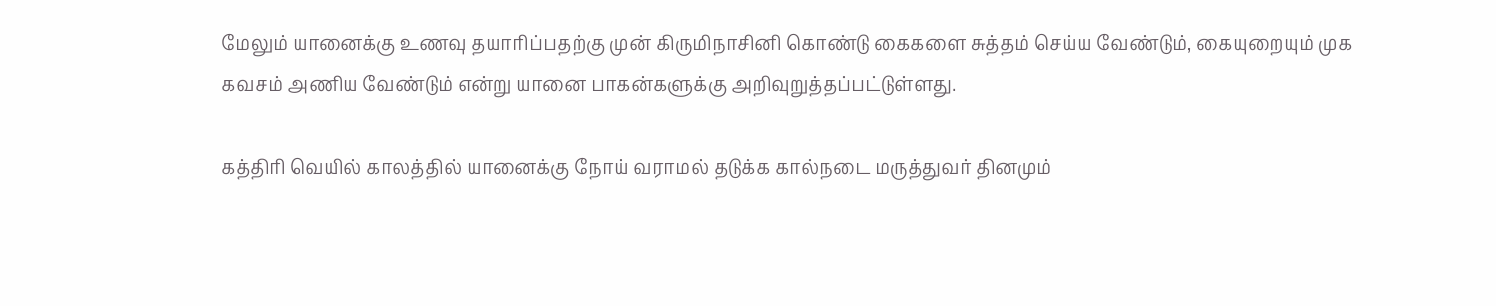மேலும் யானைக்கு உணவு தயாரிப்பதற்கு முன் கிருமிநாசினி கொண்டு கைகளை சுத்தம் செய்ய வேண்டும், கையுறையும் முக கவசம் அணிய வேண்டும் என்று யானை பாகன்களுக்கு அறிவுறுத்தப்பட்டுள்ளது.

கத்திரி வெயில் காலத்தில் யானைக்கு நோய் வராமல் தடுக்க கால்நடை மருத்துவர் தினமும்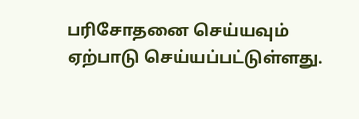பரிசோதனை செய்யவும் ஏற்பாடு செய்யப்பட்டுள்ளது.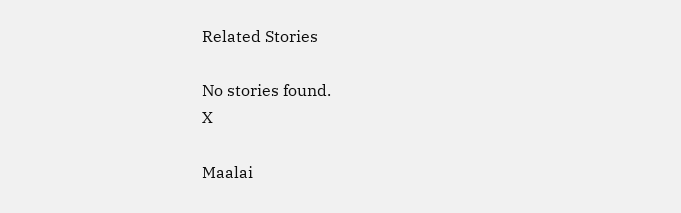Related Stories

No stories found.
X

Maalai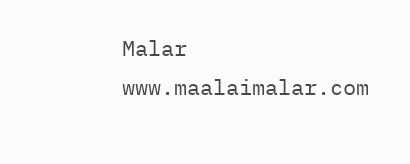Malar
www.maalaimalar.com